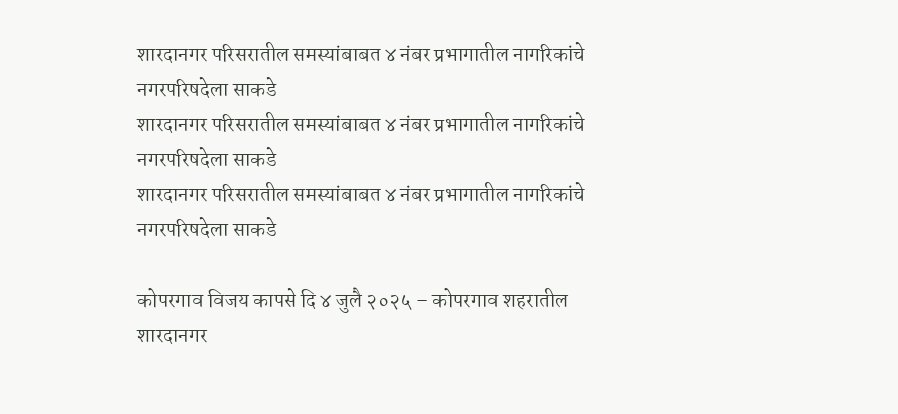शारदानगर परिसरातील समस्यांबाबत ४ नंबर प्रभागातील नागरिकांचे नगरपरिषदेला साकडे
शारदानगर परिसरातील समस्यांबाबत ४ नंबर प्रभागातील नागरिकांचे नगरपरिषदेला साकडे
शारदानगर परिसरातील समस्यांबाबत ४ नंबर प्रभागातील नागरिकांचे नगरपरिषदेला साकडे

कोपरगाव विजय कापसे दि ४ जुलै २०२५ – कोपरगाव शहरातील शारदानगर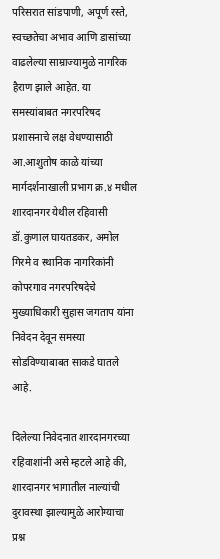परिसरात सांडपाणी, अपूर्ण रस्ते, स्वच्छतेचा अभाव आणि डासांच्या वाढलेल्या साम्राज्यामुळे नागरिक हैराण झाले आहेत. या समस्यांबाबत नगरपरिषद प्रशासनाचे लक्ष वेधण्यासाठी आ.आशुतोष काळे यांच्या मार्गदर्शनाखाली प्रभाग क्र.४ मधील शारदानगर येथील रहिवासी डॉ.कुणाल घायतडकर, अमोल गिरमे व स्थानिक नागरिकांनी कोपरगाव नगरपरिषदेचे मुख्याधिकारी सुहास जगताप यांना निवेदन देवून समस्या सोडविण्याबाबत साकडे घातले आहे.

दिलेल्या निवेदनात शारदानगरच्या रहिवाशांनी असे म्हटले आहे की, शारदानगर भागातील नाल्यांची दुरावस्था झाल्यामुळे आरोग्याचा प्रश्न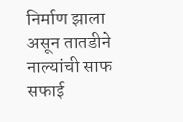निर्माण झाला असून तातडीने नाल्यांची साफ सफाई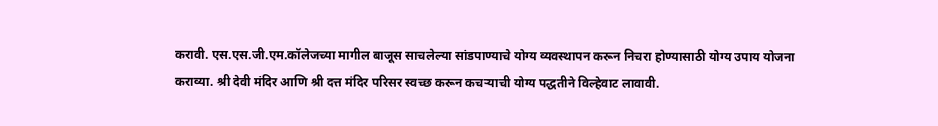करावी. एस.एस.जी.एम.कॉलेजच्या मागील बाजूस साचलेल्या सांडपाण्याचे योग्य व्यवस्थापन करून निचरा होण्यासाठी योग्य उपाय योजना कराव्या. श्री देवी मंदिर आणि श्री दत्त मंदिर परिसर स्वच्छ करून कचऱ्याची योग्य पद्धतीने विल्हेवाट लावावी.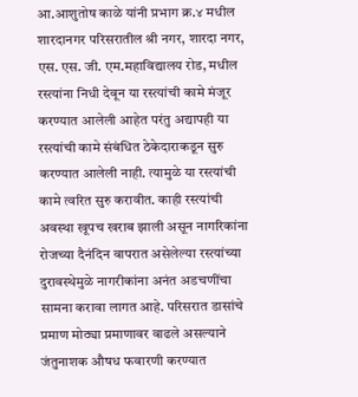आ.आशुतोष काळे यांनी प्रभाग क्र.४ मधील शारदानगर परिसरातील श्री नगर, शारदा नगर, एस. एस. जी. एम.महाविद्यालय रोड, मधील रस्त्यांना निधी देवून या रस्त्यांची कामे मंजूर करण्यात आलेली आहेत परंतु अद्यापही या रस्त्यांची कामे संबंधित ठेकेदाराकडून सुरु करण्यात आलेली नाही. त्यामुळे या रस्त्यांची कामे त्वरित सुरु करावीत. काही रस्त्यांची अवस्था खूपच खराब झाली असून नागरिकांना रोजच्या दैनंदिन वापरात असेलेल्या रस्त्यांच्या दुरावस्थेमुळे नागरीकांना अनंत अडचणींचा सामना करावा लागत आहे. परिसरात डासांचे प्रमाण मोठ्या प्रमाणावर वाढले असल्याने जंतुनाशक औषध फवारणी करण्यात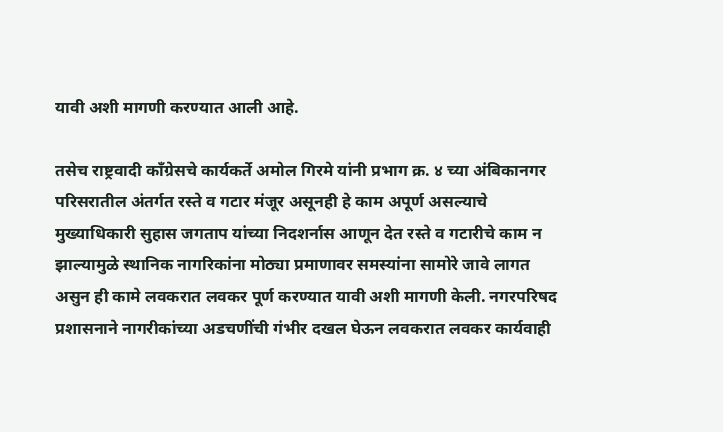यावी अशी मागणी करण्यात आली आहे.

तसेच राष्ट्रवादी कॉंग्रेसचे कार्यकर्ते अमोल गिरमे यांनी प्रभाग क्र. ४ च्या अंबिकानगर परिसरातील अंतर्गत रस्ते व गटार मंजूर असूनही हे काम अपूर्ण असल्याचे मुख्याधिकारी सुहास जगताप यांच्या निदशर्नास आणून देत रस्ते व गटारीचे काम न झाल्यामुळे स्थानिक नागरिकांना मोठ्या प्रमाणावर समस्यांना सामोरे जावे लागत असुन ही कामे लवकरात लवकर पूर्ण करण्यात यावी अशी मागणी केली. नगरपरिषद प्रशासनाने नागरीकांच्या अडचणींची गंभीर दखल घेऊन लवकरात लवकर कार्यवाही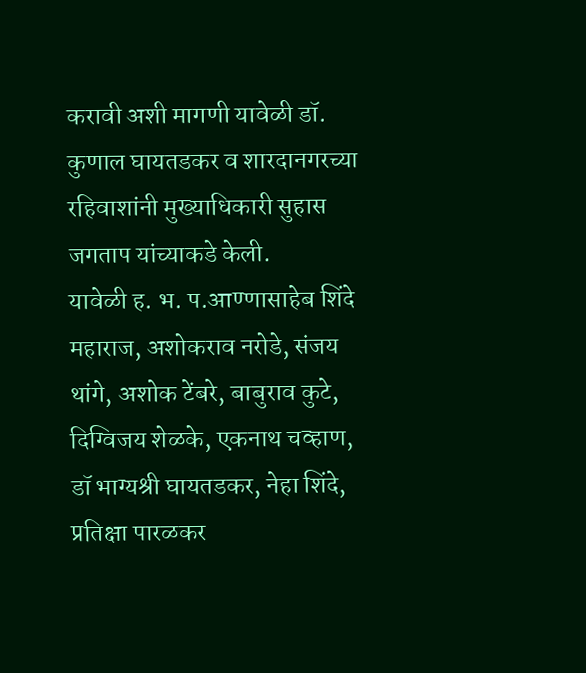करावी अशी मागणी यावेळी डॉ. कुणाल घायतडकर व शारदानगरच्या रहिवाशांनी मुख्याधिकारी सुहास जगताप यांच्याकडे केली.
यावेळी ह. भ. प.आण्णासाहेब शिंदे महाराज, अशोकराव नरोडे, संजय थांगे, अशोक टेंबरे, बाबुराव कुटे, दिग्विजय शेळके, एकनाथ चव्हाण, डॉ भाग्यश्री घायतडकर, नेहा शिंदे, प्रतिक्षा पारळकर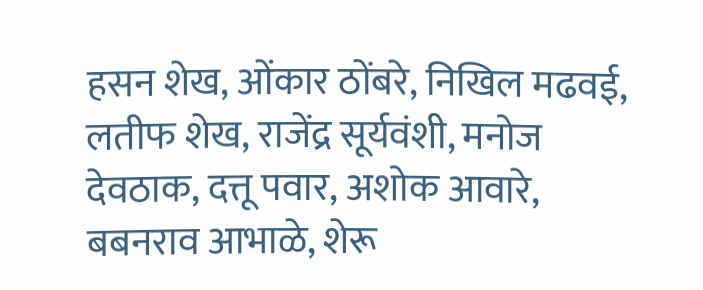हसन शेख, ओंकार ठोंबरे, निखिल मढवई, लतीफ शेख, राजेंद्र सूर्यवंशी, मनोज देवठाक, दत्तू पवार, अशोक आवारे, बबनराव आभाळे, शेरू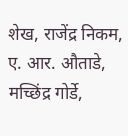शेख, राजेंद्र निकम, ए. आर. औताडे, मच्छिंद्र गोर्डे,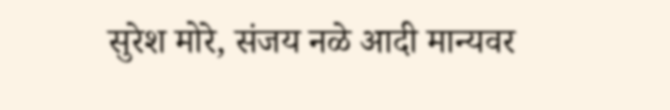सुरेश मोरे, संजय नळे आदी मान्यवर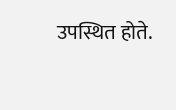उपस्थित होते.